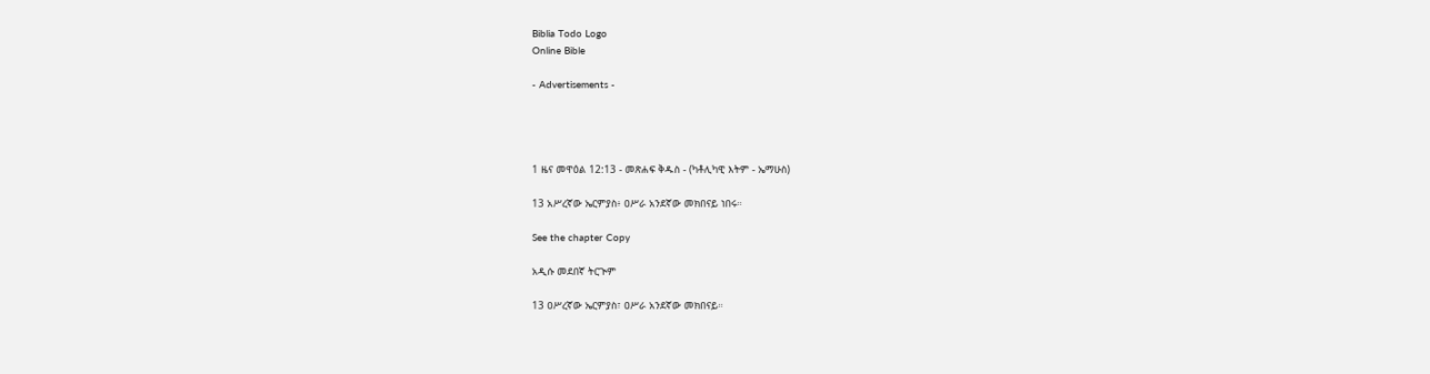Biblia Todo Logo
Online Bible

- Advertisements -




1 ዜና መዋዕል 12:13 - መጽሐፍ ቅዱስ - (ካቶሊካዊ እትም - ኤማሁስ)

13 አሥረኛው ኤርምያስ፥ ዐሥራ አንደኛው መክበናይ ነበሩ።

See the chapter Copy

አዲሱ መደበኛ ትርጒም

13 ዐሥረኛው ኤርምያስ፣ ዐሥራ አንደኛው መክበናይ።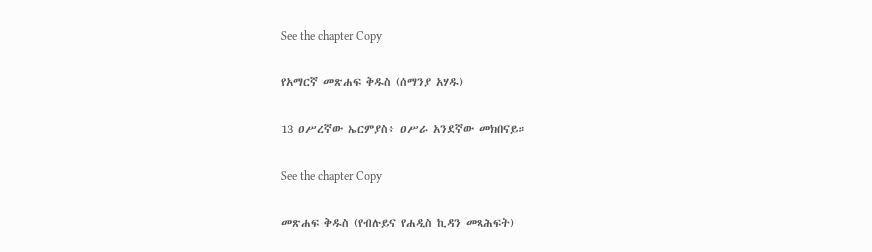See the chapter Copy

የአማርኛ መጽሐፍ ቅዱስ (ሰማንያ አሃዱ)

13 ዐሥረኛው ኤርምያስ፥ ዐሥራ አንደኛው መክበናይ።

See the chapter Copy

መጽሐፍ ቅዱስ (የብሉይና የሐዲስ ኪዳን መጻሕፍት)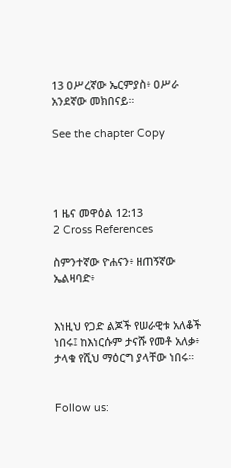13 ዐሥረኛው ኤርምያስ፥ ዐሥራ አንደኛው መክበናይ።

See the chapter Copy




1 ዜና መዋዕል 12:13
2 Cross References

ስምንተኛው ዮሐናን፥ ዘጠኝኛው ኤልዛባድ፥


እነዚህ የጋድ ልጆች የሠራዊቱ አለቆች ነበሩ፤ ከእነርሱም ታናሹ የመቶ አለቃ፥ ታላቁ የሺህ ማዕርግ ያላቸው ነበሩ።


Follow us: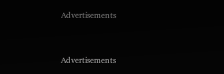Advertisements


Advertisements